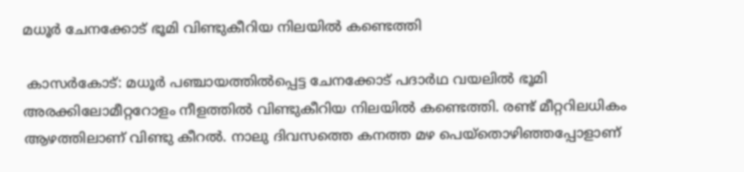മധൂര്‍ ചേനക്കോട് ഭൂമി വിണ്ടുകീറിയ നിലയില്‍ കണ്ടെത്തി

 കാസര്‍കോട്: മധൂര്‍ പഞ്ചായത്തില്‍പ്പെട്ട ചേനക്കോട് പദാര്‍ഥ വയലില്‍ ഭൂമി അരക്കിലോമീറ്ററോളം നീളത്തില്‍ വിണ്ടുകീറിയ നിലയില്‍ കണ്ടെത്തി. രണ്ട് മീറ്ററിലധികം ആഴത്തിലാണ് വിണ്ടു കീറല്‍. നാലു ദിവസത്തെ കനത്ത മഴ പെയ്‌തൊഴിഞ്ഞപ്പോളാണ്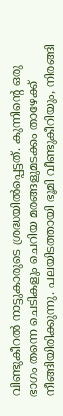വിണ്ടുകീറല്‍ നാട്ടുകാരുടെ ശ്രദ്ധയില്‍പ്പെട്ടത്. കുന്നിന്റെ ഒരു ഭാഗം തന്നെ ചെടികളും ചെറിയ മരങ്ങളുമടക്കം താഴേക്ക് നീങ്ങിയിരിക്കുന്നു. പലയിടത്തായി ഭൂമി വീണ്ടുകീറിയും, നിരങ്ങി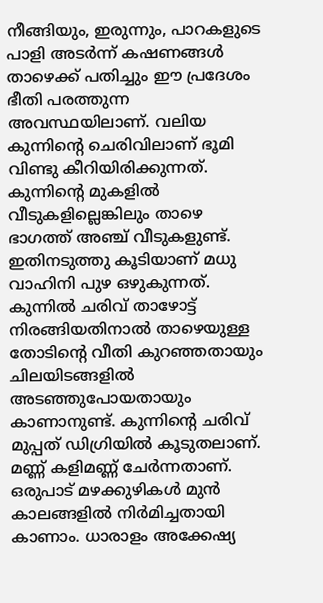നീങ്ങിയും, ഇരുന്നും, പാറകളുടെ പാളി അടര്‍ന്ന് കഷണങ്ങള്‍ താഴെക്ക് പതിച്ചും ഈ പ്രദേശം ഭീതി പരത്തുന്ന അവസ്ഥയിലാണ്. വലിയ കുന്നിന്റെ ചെരിവിലാണ് ഭൂമി വിണ്ടു കീറിയിരിക്കുന്നത്. കുന്നിന്റെ മുകളില്‍ വീടുകളില്ലെങ്കിലും താഴെ ഭാഗത്ത് അഞ്ച് വീടുകളുണ്ട്. ഇതിനടുത്തു കൂടിയാണ് മധു വാഹിനി പുഴ ഒഴുകുന്നത്. കുന്നില്‍ ചരിവ് താഴോട്ട് നിരങ്ങിയതിനാല്‍ താഴെയുള്ള തോടിന്റെ വീതി കുറഞ്ഞതായും ചിലയിടങ്ങളില്‍ അടഞ്ഞുപോയതായും കാണാനുണ്ട്. കുന്നിന്റെ ചരിവ് മുപ്പത് ഡിഗ്രിയില്‍ കൂടുതലാണ്. മണ്ണ് കളിമണ്ണ് ചേര്‍ന്നതാണ്. ഒരുപാട് മഴക്കുഴികള്‍ മുന്‍ കാലങ്ങളില്‍ നിര്‍മിച്ചതായി കാണാം. ധാരാളം അക്കേഷ്യ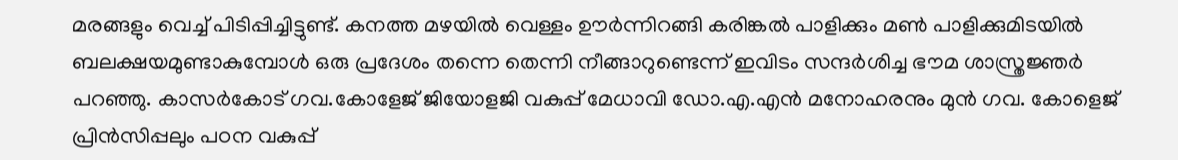മരങ്ങളും വെച്ച് പിടിപ്പിച്ചിട്ടുണ്ട്. കനത്ത മഴയില്‍ വെള്ളം ഊര്‍ന്നിറങ്ങി കരിങ്കല്‍ പാളിക്കും മണ്‍ പാളിക്കുമിടയില്‍ ബലക്ഷയമുണ്ടാകുമ്പോള്‍ ഒരു പ്രദേശം തന്നെ തെന്നി നീങ്ങാറുണ്ടെന്ന് ഇവിടം സന്ദര്‍ശിച്ച ഭൗമ ശാസ്ത്രജ്ഞര്‍ പറഞ്ഞു. കാസര്‍കോട് ഗവ.കോളേജ് ജിയോളജി വകുപ്പ് മേധാവി ഡോ.എ.എന്‍ മനോഹരനും മുന്‍ ഗവ. കോളെജ് പ്രിന്‍സിപ്പലും പഠന വകുപ്പ്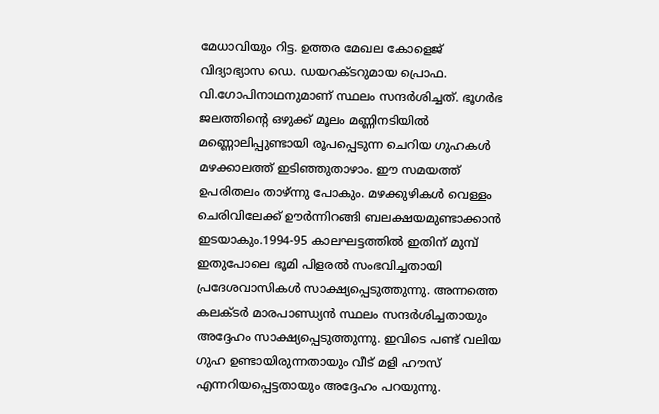മേധാവിയും റിട്ട. ഉത്തര മേഖല കോളെജ് വിദ്യാഭ്യാസ ഡെ. ഡയറക്ടറുമായ പ്രൊഫ. വി.ഗോപിനാഥനുമാണ് സ്ഥലം സന്ദര്‍ശിച്ചത്. ഭൂഗര്‍ഭ ജലത്തിന്റെ ഒഴുക്ക് മൂലം മണ്ണിനടിയില്‍ മണ്ണൊലിപ്പുണ്ടായി രൂപപ്പെടുന്ന ചെറിയ ഗുഹകള്‍ മഴക്കാലത്ത് ഇടിഞ്ഞുതാഴാം. ഈ സമയത്ത് ഉപരിതലം താഴ്ന്നു പോകും. മഴക്കുഴികള്‍ വെള്ളം ചെരിവിലേക്ക് ഊര്‍ന്നിറങ്ങി ബലക്ഷയമുണ്ടാക്കാന്‍ ഇടയാകും.1994-95 കാലഘട്ടത്തില്‍ ഇതിന് മുമ്പ് ഇതുപോലെ ഭൂമി പിളരല്‍ സംഭവിച്ചതായി പ്രദേശവാസികള്‍ സാക്ഷ്യപ്പെടുത്തുന്നു. അന്നത്തെ കലക്ടര്‍ മാരപാണ്ഡ്യന്‍ സ്ഥലം സന്ദര്‍ശിച്ചതായും അദ്ദേഹം സാക്ഷ്യപ്പെടുത്തുന്നു. ഇവിടെ പണ്ട് വലിയ ഗുഹ ഉണ്ടായിരുന്നതായും വീട് മളി ഹൗസ് എന്നറിയപ്പെട്ടതായും അദ്ദേഹം പറയുന്നു.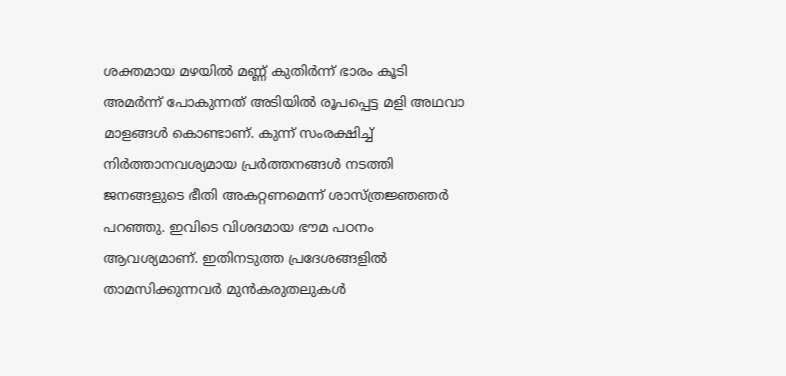ശക്തമായ മഴയില്‍ മണ്ണ് കുതിര്‍ന്ന് ഭാരം കൂടി അമര്‍ന്ന് പോകുന്നത് അടിയില്‍ രൂപപ്പെട്ട മളി അഥവാ മാളങ്ങള്‍ കൊണ്ടാണ്. കുന്ന് സംരക്ഷിച്ച് നിര്‍ത്താനവശ്യമായ പ്രര്‍ത്തനങ്ങള്‍ നടത്തി ജനങ്ങളുടെ ഭീതി അകറ്റണമെന്ന് ശാസ്ത്രജ്ഞഞര്‍ പറഞ്ഞു. ഇവിടെ വിശദമായ ഭൗമ പഠനം ആവശ്യമാണ്. ഇതിനടുത്ത പ്രദേശങ്ങളില്‍ താമസിക്കുന്നവര്‍ മുന്‍കരുതലുകള്‍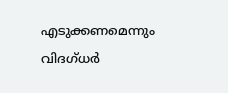എടുക്കണമെന്നും വിദഗ്ധര്‍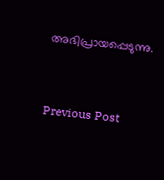അഭിപ്രായപ്പെടുന്നു.


Previous Post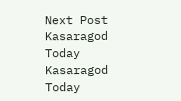Next Post
Kasaragod Today
Kasaragod Today